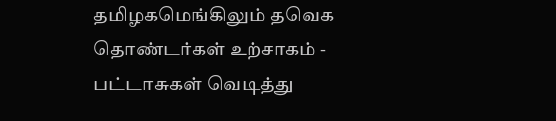தமிழகமெங்கிலும் தவெக தொண்டர்கள் உற்சாகம் - பட்டாசுகள் வெடித்து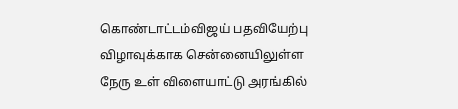கொண்டாட்டம்விஜய் பதவியேற்பு விழாவுக்காக சென்னையிலுள்ள நேரு உள் விளையாட்டு அரங்கில்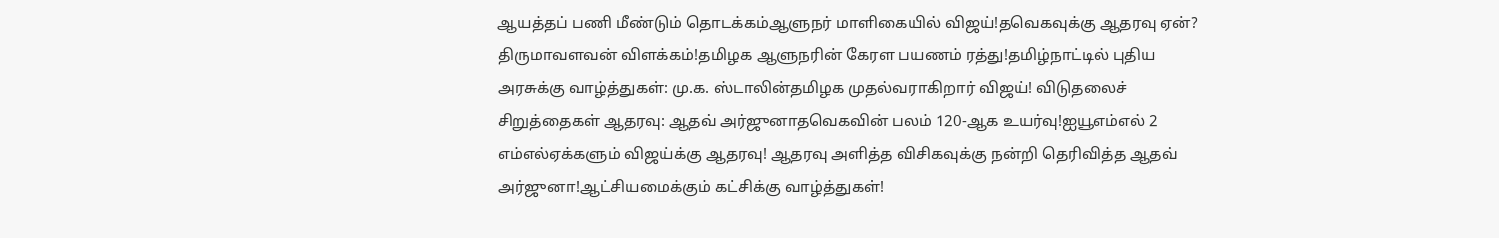ஆயத்தப் பணி மீண்டும் தொடக்கம்ஆளுநர் மாளிகையில் விஜய்!தவெகவுக்கு ஆதரவு ஏன்? திருமாவளவன் விளக்கம்!தமிழக ஆளுநரின் கேரள பயணம் ரத்து!தமிழ்நாட்டில் புதிய அரசுக்கு வாழ்த்துகள்: மு.க. ஸ்டாலின்தமிழக முதல்வராகிறார் விஜய்! விடுதலைச் சிறுத்தைகள் ஆதரவு: ஆதவ் அர்ஜுனாதவெகவின் பலம் 120-ஆக உயர்வு!ஐயூஎம்எல் 2 எம்எல்ஏக்களும் விஜய்க்கு ஆதரவு! ஆதரவு அளித்த விசிகவுக்கு நன்றி தெரிவித்த ஆதவ் அர்ஜுனா!ஆட்சியமைக்கும் கட்சிக்கு வாழ்த்துகள்!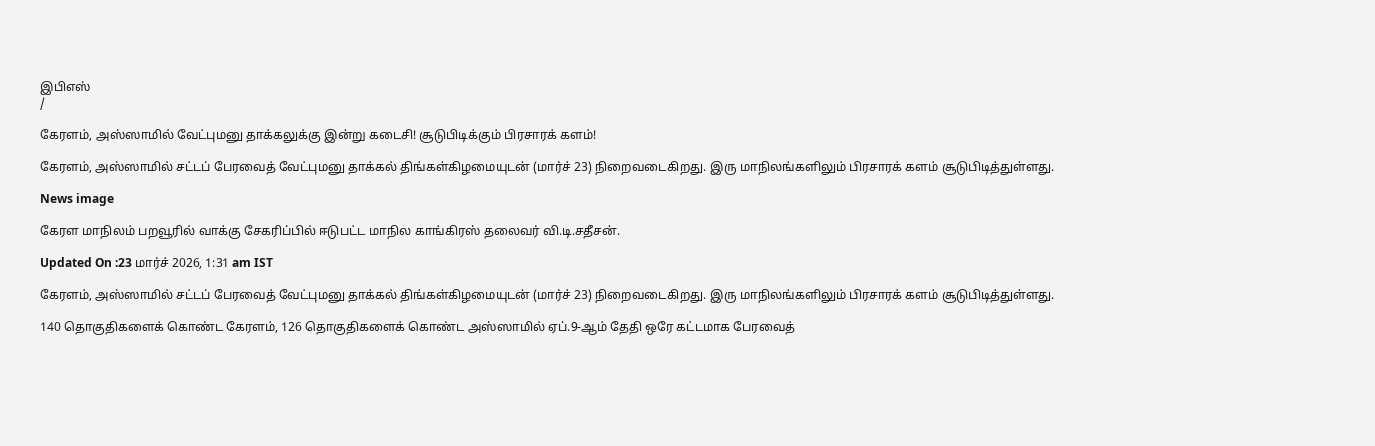இபிஎஸ்
/

கேரளம், அஸ்ஸாமில் வேட்புமனு தாக்கலுக்கு இன்று கடைசி! சூடுபிடிக்கும் பிரசாரக் களம்!

கேரளம், அஸ்ஸாமில் சட்டப் பேரவைத் வேட்புமனு தாக்கல் திங்கள்கிழமையுடன் (மார்ச் 23) நிறைவடைகிறது. இரு மாநிலங்களிலும் பிரசாரக் களம் சூடுபிடித்துள்ளது.

News image

கேரள மாநிலம் பறவூரில் வாக்கு சேகரிப்பில் ஈடுபட்ட மாநில காங்கிரஸ் தலைவர் வி.டி.சதீசன்.

Updated On :23 மார்ச் 2026, 1:31 am IST

கேரளம், அஸ்ஸாமில் சட்டப் பேரவைத் வேட்புமனு தாக்கல் திங்கள்கிழமையுடன் (மார்ச் 23) நிறைவடைகிறது. இரு மாநிலங்களிலும் பிரசாரக் களம் சூடுபிடித்துள்ளது.

140 தொகுதிகளைக் கொண்ட கேரளம், 126 தொகுதிகளைக் கொண்ட அஸ்ஸாமில் ஏப்.9-ஆம் தேதி ஒரே கட்டமாக பேரவைத்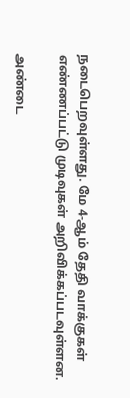நடைபெறவுள்ளது. மே 4-ஆம் தேதி வாக்குகள் எண்ணப்பட்டு முடிவுகள் அறிவிக்கப்படவுள்ளன.

அண்டை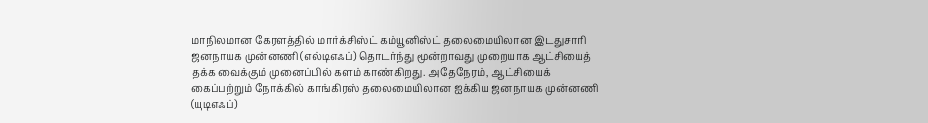மாநிலமான கேரளத்தில் மார்க்சிஸ்ட் கம்யூனிஸ்ட் தலைமையிலான இடதுசாரி ஜனநாயக முன்னணி (எல்டிஎஃப்) தொடர்ந்து மூன்றாவது முறையாக ஆட்சியைத் தக்க வைக்கும் முனைப்பில் களம் காண்கிறது. அதேநேரம், ஆட்சியைக் கைப்பற்றும் நோக்கில் காங்கிரஸ் தலைமையிலான ஐக்கிய ஜனநாயக முன்னணி (யுடிஎஃப்)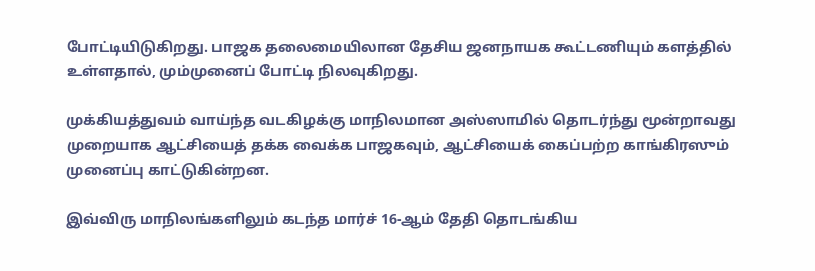போட்டியிடுகிறது. பாஜக தலைமையிலான தேசிய ஜனநாயக கூட்டணியும் களத்தில் உள்ளதால், மும்முனைப் போட்டி நிலவுகிறது.

முக்கியத்துவம் வாய்ந்த வடகிழக்கு மாநிலமான அஸ்ஸாமில் தொடர்ந்து மூன்றாவது முறையாக ஆட்சியைத் தக்க வைக்க பாஜகவும், ஆட்சியைக் கைப்பற்ற காங்கிரஸும் முனைப்பு காட்டுகின்றன.

இவ்விரு மாநிலங்களிலும் கடந்த மார்ச் 16-ஆம் தேதி தொடங்கிய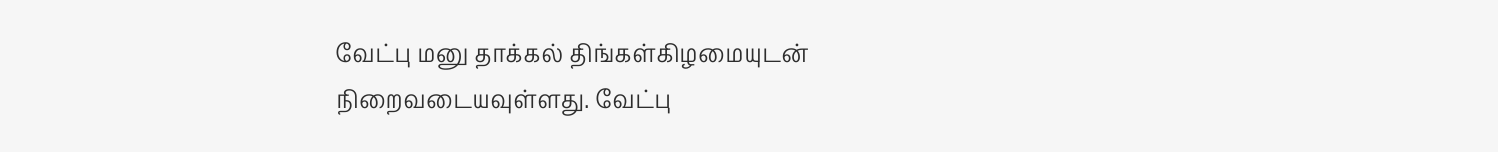வேட்பு மனு தாக்கல் திங்கள்கிழமையுடன் நிறைவடையவுள்ளது. வேட்பு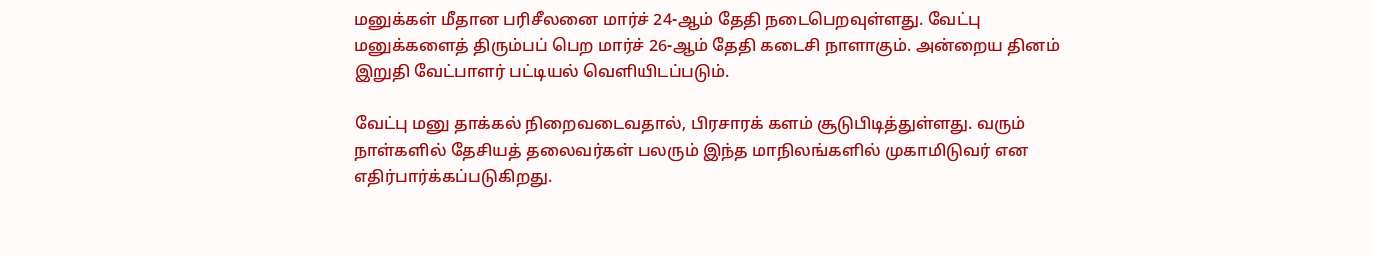மனுக்கள் மீதான பரிசீலனை மார்ச் 24-ஆம் தேதி நடைபெறவுள்ளது. வேட்பு மனுக்களைத் திரும்பப் பெற மார்ச் 26-ஆம் தேதி கடைசி நாளாகும். அன்றைய தினம் இறுதி வேட்பாளர் பட்டியல் வெளியிடப்படும்.

வேட்பு மனு தாக்கல் நிறைவடைவதால், பிரசாரக் களம் சூடுபிடித்துள்ளது. வரும் நாள்களில் தேசியத் தலைவர்கள் பலரும் இந்த மாநிலங்களில் முகாமிடுவர் என எதிர்பார்க்கப்படுகிறது.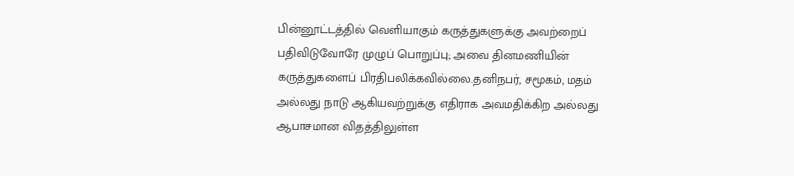பின்னூட்டத்தில் வெளியாகும் கருத்துகளுக்கு அவற்றைப் பதிவிடுவோரே முழுப் பொறுப்பு; அவை தினமணியின் கருத்துகளைப் பிரதிபலிக்கவில்லை.தனிநபர், சமூகம், மதம் அல்லது நாடு ஆகியவற்றுக்கு எதிராக அவமதிக்கிற அல்லது ஆபாசமான விதத்திலுள்ள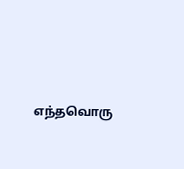எந்தவொரு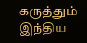கருத்தும் இந்திய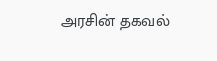அரசின் தகவல்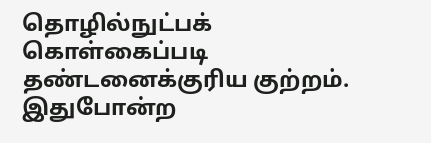தொழில்நுட்பக் கொள்கைப்படி தண்டனைக்குரிய குற்றம். இதுபோன்ற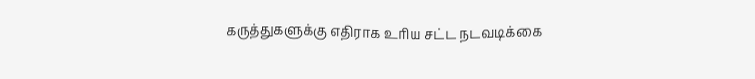கருத்துகளுக்கு எதிராக உரிய சட்ட நடவடிக்கை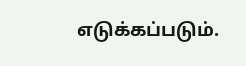எடுக்கப்படும்.